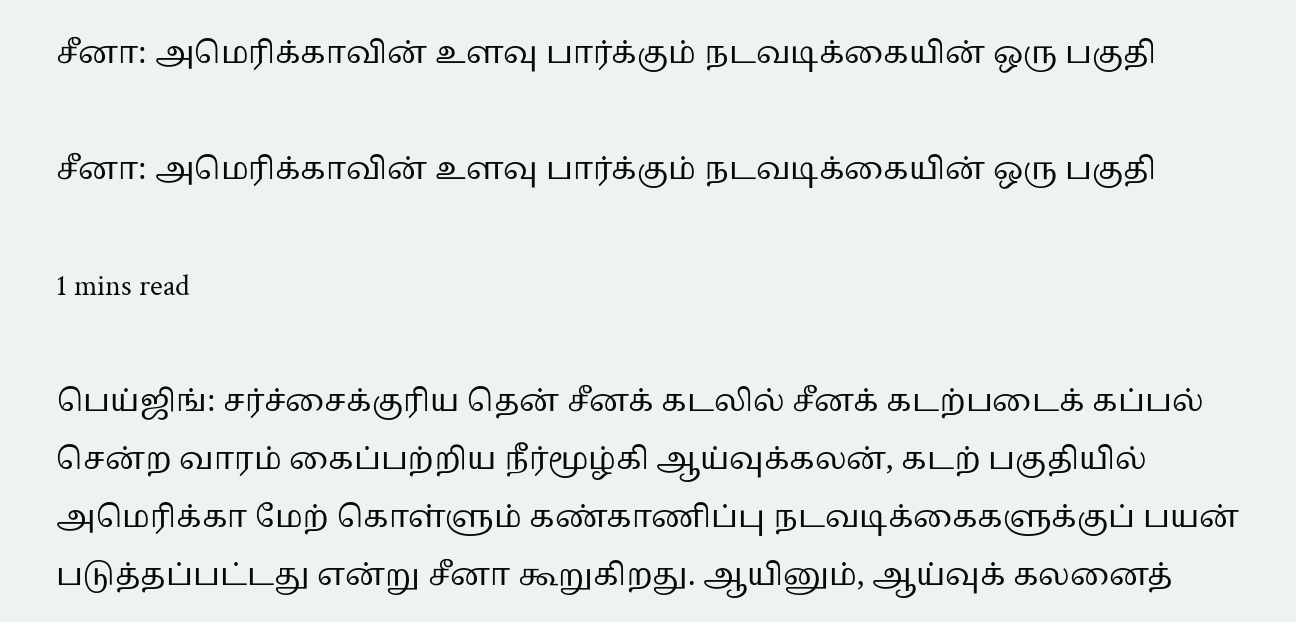சீனா: அமெரிக்காவின் உளவு பார்க்கும் நடவடிக்கையின் ஒரு பகுதி

சீனா: அமெரிக்காவின் உளவு பார்க்கும் நடவடிக்கையின் ஒரு பகுதி

1 mins read

பெய்ஜிங்: சர்ச்சைக்குரிய தென் சீனக் கடலில் சீனக் கடற்படைக் கப்பல் சென்ற வாரம் கைப்பற்றிய நீர்மூழ்கி ஆய்வுக்கலன், கடற் பகுதியில் அமெரிக்கா மேற் கொள்ளும் கண்காணிப்பு நடவடிக்கைகளுக்குப் பயன் படுத்தப்பட்டது என்று சீனா கூறுகிறது. ஆயினும், ஆய்வுக் கலனைத்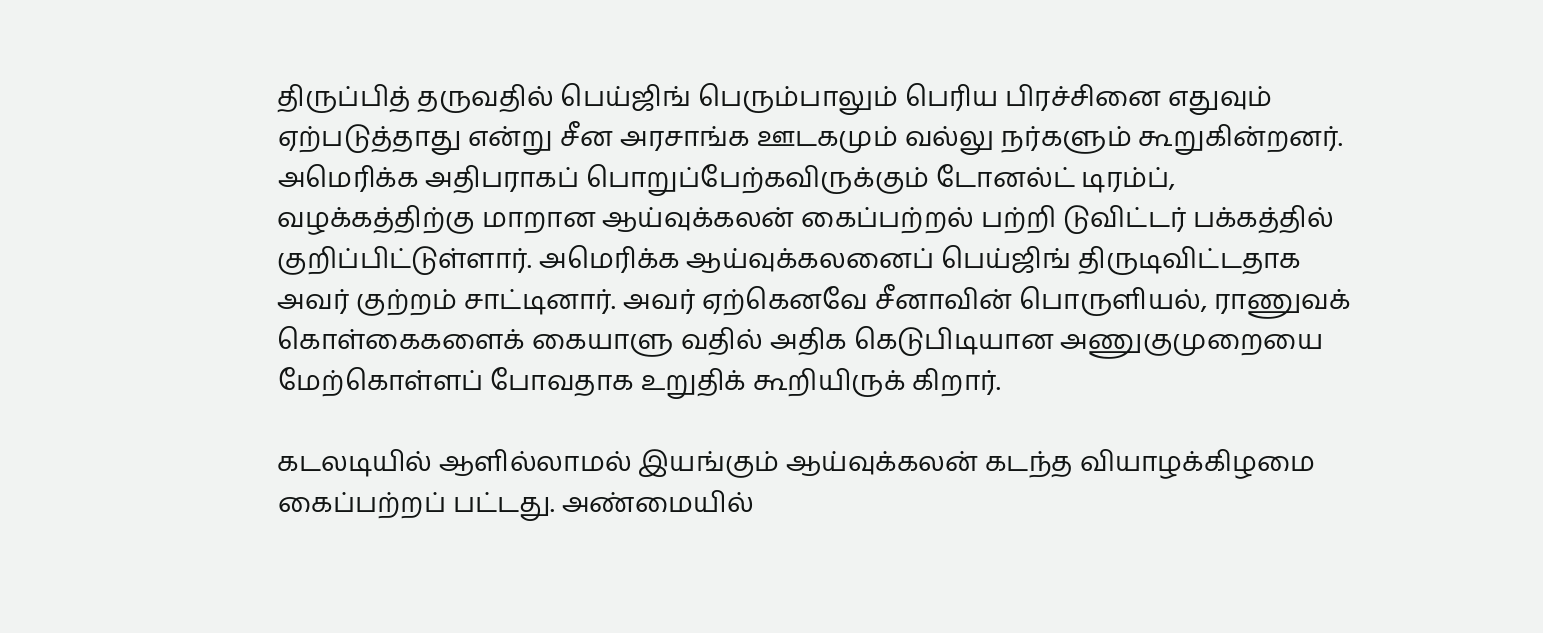திருப்பித் தருவதில் பெய்ஜிங் பெரும்பாலும் பெரிய பிரச்சினை எதுவும் ஏற்படுத்தாது என்று சீன அரசாங்க ஊடகமும் வல்லு நர்களும் கூறுகின்றனர். அமெரிக்க அதிபராகப் பொறுப்பேற்கவிருக்கும் டோனல்ட் டிரம்ப், வழக்கத்திற்கு மாறான ஆய்வுக்கலன் கைப்பற்றல் பற்றி டுவிட்டர் பக்கத்தில் குறிப்பிட்டுள்ளார். அமெரிக்க ஆய்வுக்கலனைப் பெய்ஜிங் திருடிவிட்டதாக அவர் குற்றம் சாட்டினார். அவர் ஏற்கெனவே சீனாவின் பொருளியல், ராணுவக் கொள்கைகளைக் கையாளு வதில் அதிக கெடுபிடியான அணுகுமுறையை மேற்கொள்ளப் போவதாக உறுதிக் கூறியிருக் கிறார்.

கடலடியில் ஆளில்லாமல் இயங்கும் ஆய்வுக்கலன் கடந்த வியாழக்கிழமை கைப்பற்றப் பட்டது. அண்மையில்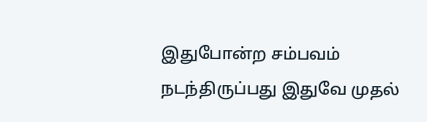இதுபோன்ற சம்பவம் நடந்திருப்பது இதுவே முதல்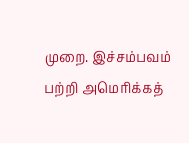முறை. இச்சம்பவம் பற்றி அமெரிக்கத்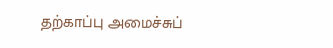தற்காப்பு அமைச்சுப்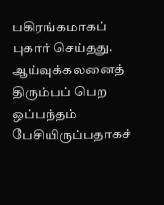பகிரங்கமாகப் புகார் செய்தது. ஆய்வுக்கலனைத் திரும்பப் பெற ஒப்பந்தம் பேசியிருப்பதாகச்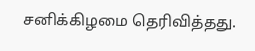சனிக்கிழமை தெரிவித்தது.